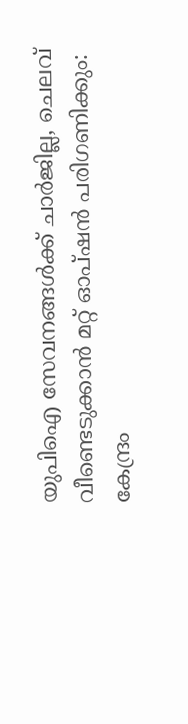യുപിഐ സേവനങ്ങള്‍ക്ക് ചാര്‍ജില്ല, ചെലവ് വീണ്ടെടുക്കാന്‍ മറ്റ് ഓപ്ഷന്‍ പരിഗണിക്കും: കേന്ദ്രം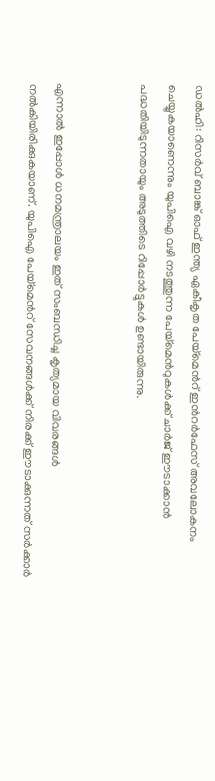ഡല്‍ഹി: റിസര്‍വ് ബാങ്ക് ഓഫ് ഇന്ത്യ ഏകീകൃത പേയ്മെന്‍റ് ഇന്‍റര്‍ഫേസ് അവലോകനം ചെയ്യുകയാണെന്നും യുപിഐ വഴി നടത്തുന്ന പേയ്മെന്‍റുകള്‍ക്ക് ചാര്‍ജ് ഈടാക്കാന്‍ പദ്ധതിയിടുന്നതായും അടുത്തിടെ റിപ്പോര്‍ട്ടുകള്‍ ഉണ്ടായിരുന്നു.


എന്നാല്‍ ഇപ്പോള്‍ ധനമന്ത്രാലയം ഇത് സംബന്ധിച്ച കൃത്യമായ വിവരങ്ങള്‍ നല്‍കിയിരിക്കുകയാണ്. യുപിഐ പേയ്മെന്‍റ് സേവനങ്ങള്‍ക്ക് നിരക്ക് ഈടാക്കുന്നത് സര്‍ക്കാര്‍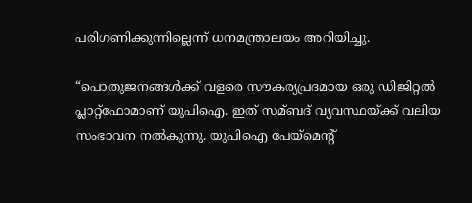പരിഗണിക്കുന്നില്ലെന്ന് ധനമന്ത്രാലയം അറിയിച്ചു.

“പൊതുജനങ്ങള്‍ക്ക് വളരെ സൗകര്യപ്രദമായ ഒരു ഡിജിറ്റല്‍ പ്ലാറ്റ്ഫോമാണ് യുപിഐ. ഇത് സമ്ബദ് വ്യവസ്ഥയ്ക്ക് വലിയ സംഭാവന നല്‍കുന്നു. യുപിഐ പേയ്മെന്‍റ്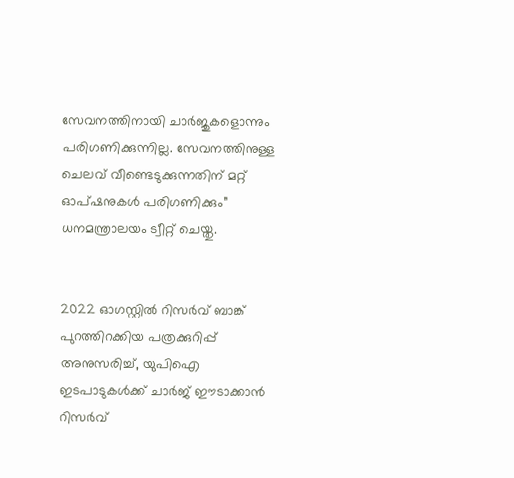സേവനത്തിനായി ചാര്‍ജുകളൊന്നും പരിഗണിക്കുന്നില്ല. സേവനത്തിനുള്ള ചെലവ് വീണ്ടെടുക്കുന്നതിന് മറ്റ് ഓപ്ഷനുകള്‍ പരിഗണിക്കും” ധനമന്ത്രാലയം ട്വീറ്റ് ചെയ്തു.


2022 ഓഗസ്റ്റില്‍ റിസര്‍വ് ബാങ്ക് പുറത്തിറക്കിയ പത്രക്കുറിപ്പ് അനുസരിച്ച്‌, യുപിഐ ഇടപാടുകള്‍ക്ക് ചാര്‍ജ് ഈടാക്കാന്‍ റിസര്‍വ്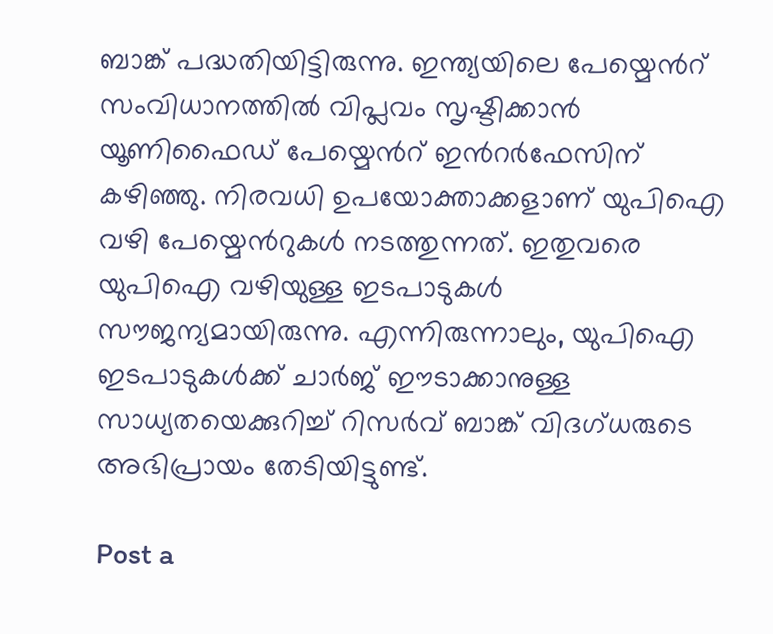ബാങ്ക് പദ്ധതിയിട്ടിരുന്നു. ഇന്ത്യയിലെ പേയ്മെന്‍റ് സംവിധാനത്തില്‍ വിപ്ലവം സൃഷ്ടിക്കാന്‍ യൂണിഫൈഡ് പേയ്മെന്‍റ് ഇന്‍റര്‍ഫേസിന് കഴിഞ്ഞു. നിരവധി ഉപയോക്താക്കളാണ് യുപിഐ വഴി പേയ്മെന്‍റുകള്‍ നടത്തുന്നത്. ഇതുവരെ യുപിഐ വഴിയുള്ള ഇടപാടുകള്‍ സൗജന്യമായിരുന്നു. എന്നിരുന്നാലും, യുപിഐ ഇടപാടുകള്‍ക്ക് ചാര്‍ജ് ഈടാക്കാനുള്ള സാധ്യതയെക്കുറിച്ച്‌ റിസര്‍വ് ബാങ്ക് വിദഗ്ധരുടെ അഭിപ്രായം തേടിയിട്ടുണ്ട്.

Post a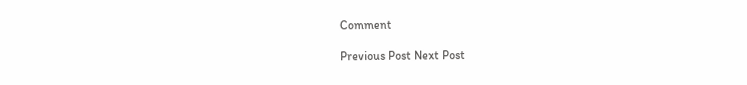Comment

Previous Post Next Post